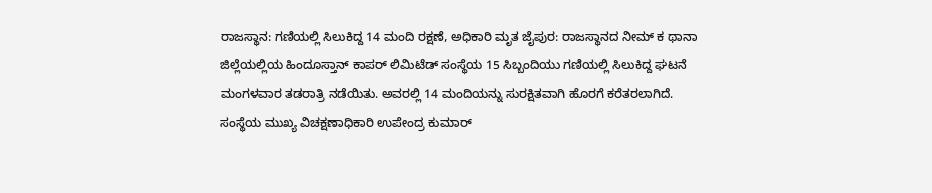ರಾಜಸ್ಥಾನ: ಗಣಿಯಲ್ಲಿ ಸಿಲುಕಿದ್ದ 14 ಮಂದಿ ರಕ್ಷಣೆ, ಅಧಿಕಾರಿ ಮೃತ ಜೈಪುರ: ರಾಜಸ್ಥಾನದ ನೀಮ್‌ ಕ ಥಾನಾ ಜಿಲ್ಲೆಯಲ್ಲಿಯ ಹಿಂದೂಸ್ತಾನ್‌ ಕಾಪರ್‌ ಲಿಮಿಟೆಡ್‌ ಸಂಸ್ಥೆಯ 15 ಸಿಬ್ಬಂದಿಯು ಗಣಿಯಲ್ಲಿ ಸಿಲುಕಿದ್ದ ಘಟನೆ ಮಂಗಳವಾರ ತಡರಾತ್ರಿ ನಡೆಯಿತು. ಅವರಲ್ಲಿ 14 ಮಂದಿಯನ್ನು ಸುರಕ್ಷಿತವಾಗಿ ಹೊರಗೆ ಕರೆತರಲಾಗಿದೆ. ಸಂಸ್ಥೆಯ ಮುಖ್ಯ ವಿಚಕ್ಷಣಾಧಿಕಾರಿ ಉಪೇಂದ್ರ ಕುಮಾರ್‌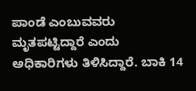ಪಾಂಡೆ ಎಂಬುವವರು ಮೃತಪಟ್ಟಿದ್ದಾರೆ ಎಂದು ಅಧಿಕಾರಿಗಳು ತಿಳಿಸಿದ್ದಾರೆ. ಬಾಕಿ 14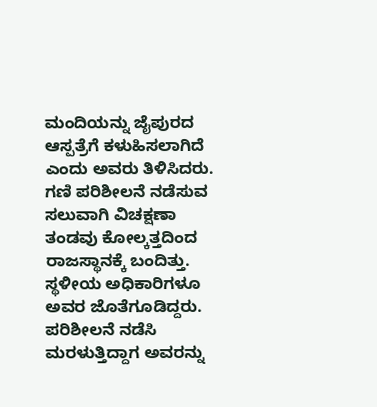ಮಂದಿಯನ್ನು ಜೈಪುರದ ಆಸ್ಪತ್ರೆಗೆ ಕಳುಹಿಸಲಾಗಿದೆ ಎಂದು ಅವರು ತಿಳಿಸಿದರು. ಗಣಿ ಪರಿಶೀಲನೆ ನಡೆಸುವ ಸಲುವಾಗಿ ವಿಚಕ್ಷಣಾ ತಂಡವು ಕೋಲ್ಕತ್ತದಿಂದ ರಾಜಸ್ಥಾನಕ್ಕೆ ಬಂದಿತ್ತು. ಸ್ಥಳೀಯ ಅಧಿಕಾರಿಗಳೂ ಅವರ ಜೊತೆಗೂಡಿದ್ದರು. ಪರಿಶೀಲನೆ ನಡೆಸಿ ಮರಳುತ್ತಿದ್ದಾಗ ಅವರನ್ನು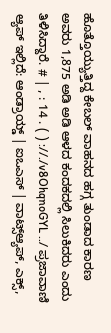ಹೊತ್ತೊಯ್ಯುತ್ತಿದ್ದ ಕೇಬಲ್‌ ವಾಹನದ ಹಗ್ಗ ತುಂಡಾದ ಕಾರಣ ಅವರು 1,875 ಅಡಿ ಅಡಿ ಆಳದ ಕಂದಕದಲ್ಲಿ ಸಿಲುಕಿದರು ಎಂದು ತಿಳಿಸಿದ್ದಾರೆ. # | , : 14 . ( ) ://./v8OhqnoGYL ../ ಪ್ರಜಾವಾಣಿ ಆ್ಯಪ್ ಇಲ್ಲಿದೆ: ಆಂಡ್ರಾಯ್ಡ್ | ಐಒಎಸ್ | ವಾಟ್ಸ್ಆ್ಯಪ್, ಎಕ್ಸ್,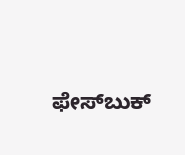ಫೇಸ್‌ಬುಕ್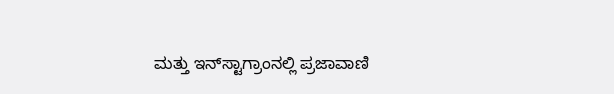ಮತ್ತು ಇನ್‌ಸ್ಟಾಗ್ರಾಂನಲ್ಲಿ ಪ್ರಜಾವಾಣಿ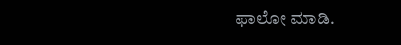ಫಾಲೋ ಮಾಡಿ.